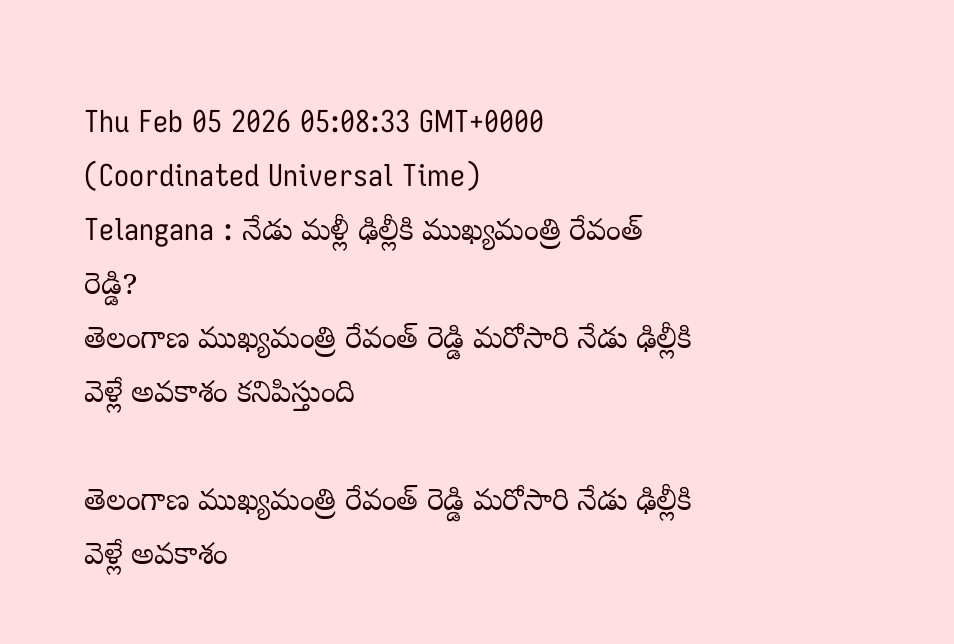Thu Feb 05 2026 05:08:33 GMT+0000 (Coordinated Universal Time)
Telangana : నేడు మళ్లీ ఢిల్లీకి ముఖ్యమంత్రి రేవంత్ రెడ్డి?
తెలంగాణ ముఖ్యమంత్రి రేవంత్ రెడ్డి మరోసారి నేడు ఢిల్లీకి వెళ్లే అవకాశం కనిపిస్తుంది

తెలంగాణ ముఖ్యమంత్రి రేవంత్ రెడ్డి మరోసారి నేడు ఢిల్లీకి వెళ్లే అవకాశం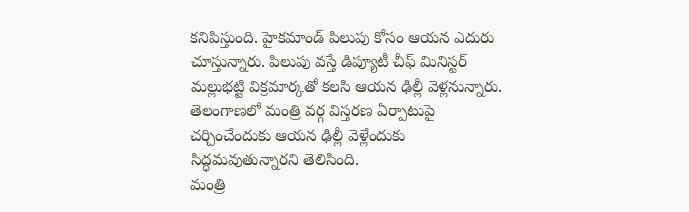కనిపిస్తుంది. హైకమాండ్ పిలుపు కోసం ఆయన ఎదురు చూస్తున్నారు. పిలుపు వస్తే డిప్యూటీ చీఫ్ మినిస్టర్ మల్లుభట్టి విక్రమార్కతో కలసి ఆయన ఢిల్లీ వెళ్లనున్నారు. తెలంగాణలో మంత్రి వర్గ విస్తరణ ఏర్పాటుపై చర్చించేందుకు ఆయన ఢిల్లీ వెళ్లేందుకు సిద్ధమవుతున్నారని తెలిసింది.
మంత్రి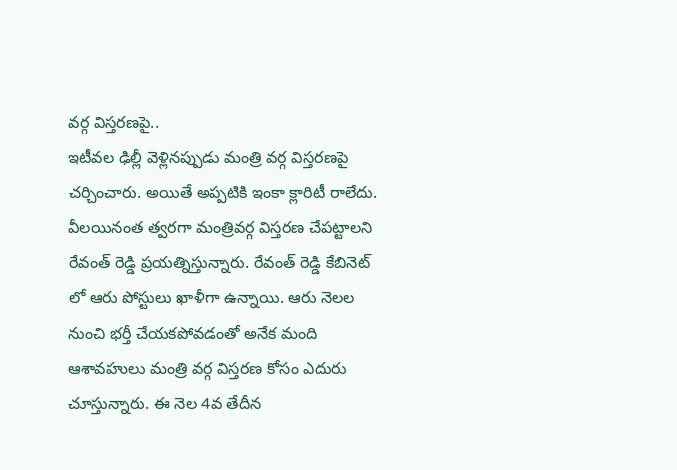వర్గ విస్తరణపై..
ఇటీవల ఢిల్లీ వెళ్లినప్పుడు మంత్రి వర్గ విస్తరణపై చర్చించారు. అయితే అప్పటికి ఇంకా క్లారిటీ రాలేదు. వీలయినంత త్వరగా మంత్రివర్గ విస్తరణ చేపట్టాలని రేవంత్ రెడ్డి ప్రయత్నిస్తున్నారు. రేవంత్ రెడ్డి కేబినెట్ లో ఆరు పోస్టులు ఖాళీగా ఉన్నాయి. ఆరు నెలల నుంచి భర్తీ చేయకపోవడంతో అనేక మంది ఆశావహులు మంత్రి వర్గ విస్తరణ కోసం ఎదురు చూస్తున్నారు. ఈ నెల 4వ తేదీన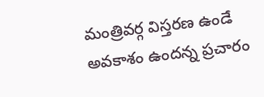మంత్రివర్గ విస్తరణ ఉండే అవకాశం ఉందన్న ప్రచారం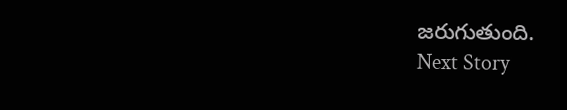జరుగుతుంది.
Next Story